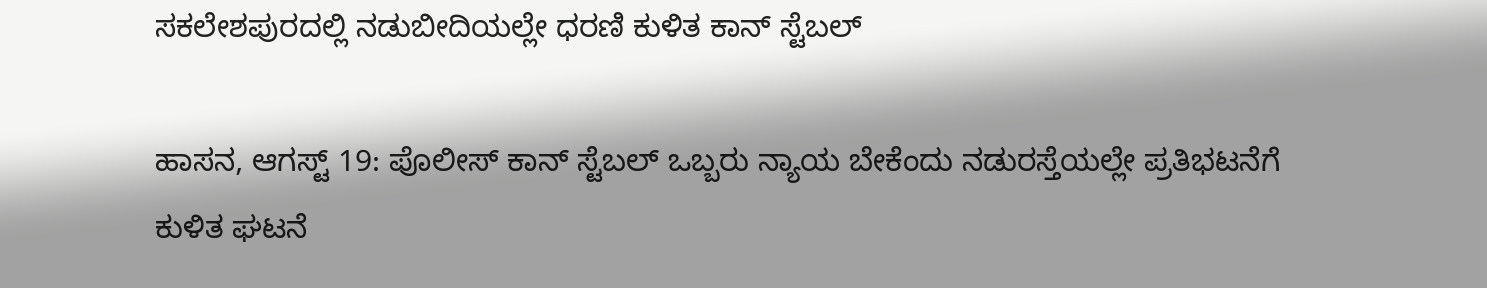ಸಕಲೇಶಪುರದಲ್ಲಿ ನಡುಬೀದಿಯಲ್ಲೇ ಧರಣಿ ಕುಳಿತ ಕಾನ್ ಸ್ಟೆಬಲ್

ಹಾಸನ, ಆಗಸ್ಟ್ 19: ಪೊಲೀಸ್ ಕಾನ್ ಸ್ಟೆಬಲ್ ಒಬ್ಬರು ನ್ಯಾಯ ಬೇಕೆಂದು ನಡುರಸ್ತೆಯಲ್ಲೇ ಪ್ರತಿಭಟನೆಗೆ ಕುಳಿತ ಘಟನೆ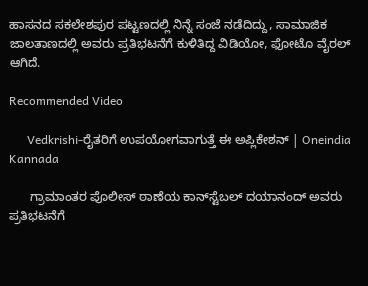ಹಾಸನದ ಸಕಲೇಶಪುರ ಪಟ್ಟಣದಲ್ಲಿ ನಿನ್ನೆ ಸಂಜೆ ನಡೆದಿದ್ದು, ಸಾಮಾಜಿಕ ಜಾಲತಾಣದಲ್ಲಿ ಅವರು ಪ್ರತಿಭಟನೆಗೆ ಕುಳಿತಿದ್ದ ವಿಡಿಯೋ, ಫೋಟೊ ವೈರಲ್ ಆಗಿದೆ.

Recommended Video

      Vedkrishi-ರೈತರಿಗೆ ಉಪಯೋಗವಾಗುತ್ತೆ ಈ ಅಪ್ಲಿಕೇಶನ್ | Oneindia Kannada

      ಗ್ರಾಮಾಂತರ ಪೊಲೀಸ್ ಠಾಣೆಯ ಕಾನ್‍ಸ್ಟೆಬಲ್ ದಯಾನಂದ್ ಅವರು ಪ್ರತಿಭಟನೆಗೆ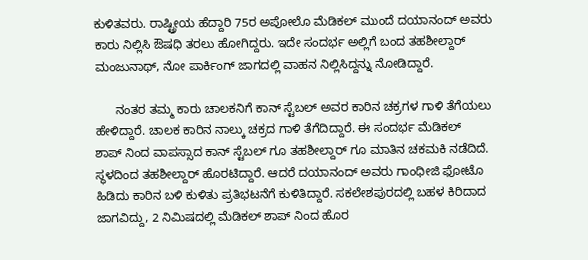ಕುಳಿತವರು. ರಾಷ್ಟ್ರೀಯ ಹೆದ್ದಾರಿ 75ರ ಅಪೋಲೊ ಮೆಡಿಕಲ್ ಮುಂದೆ ದಯಾನಂದ್ ಅವರು ಕಾರು ನಿಲ್ಲಿಸಿ ಔಷಧಿ ತರಲು ಹೋಗಿದ್ದರು. ಇದೇ ಸಂದರ್ಭ ಅಲ್ಲಿಗೆ ಬಂದ ತಹಶೀಲ್ದಾರ್ ಮಂಜುನಾಥ್, ನೋ ಪಾರ್ಕಿಂಗ್ ಜಾಗದಲ್ಲಿ ವಾಹನ ನಿಲ್ಲಿಸಿದ್ದನ್ನು ನೋಡಿದ್ದಾರೆ.

      ನಂತರ ತಮ್ಮ ಕಾರು ಚಾಲಕನಿಗೆ ಕಾನ್ ಸ್ಟೆಬಲ್ ಅವರ ಕಾರಿನ ಚಕ್ರಗಳ ಗಾಳಿ ತೆಗೆಯಲು ಹೇಳಿದ್ದಾರೆ. ಚಾಲಕ ಕಾರಿನ ನಾಲ್ಕು ಚಕ್ರದ ಗಾಳಿ ತೆಗೆದಿದ್ದಾರೆ. ಈ ಸಂದರ್ಭ ಮೆಡಿಕಲ್ ಶಾಪ್ ‍ನಿಂದ ವಾಪಸ್ಸಾದ ಕಾನ್ ಸ್ಟೆಬಲ್ ಗೂ ತಹಶೀಲ್ದಾರ್ ಗೂ ಮಾತಿನ ಚಕಮಕಿ ನಡೆದಿದೆ. ಸ್ಥಳದಿಂದ ತಹಶೀಲ್ದಾರ್ ಹೊರಟಿದ್ದಾರೆ. ಆದರೆ ದಯಾನಂದ್ ಅವರು ಗಾಂಧೀಜಿ ಫೋಟೊ ಹಿಡಿದು ಕಾರಿನ ಬಳಿ ಕುಳಿತು ಪ್ರತಿಭಟನೆಗೆ ಕುಳಿತಿದ್ದಾರೆ. ಸಕಲೇಶಪುರದಲ್ಲಿ ಬಹಳ ಕಿರಿದಾದ ಜಾಗವಿದ್ದು, 2 ನಿಮಿಷದಲ್ಲಿ ಮೆಡಿಕಲ್ ಶಾಪ್ ನಿಂದ ಹೊರ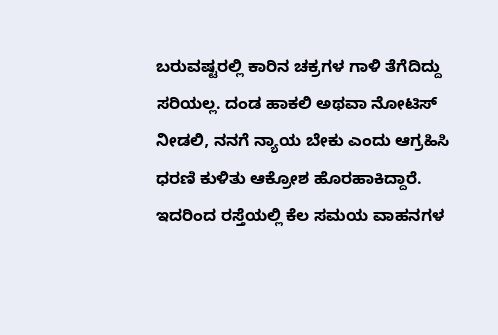ಬರುವಷ್ಟರಲ್ಲಿ ಕಾರಿನ ಚಕ್ರಗಳ ಗಾಳಿ ತೆಗೆದಿದ್ದು ಸರಿಯಲ್ಲ. ದಂಡ ಹಾಕಲಿ ಅಥವಾ ನೋಟಿಸ್ ನೀಡಲಿ, ನನಗೆ ನ್ಯಾಯ ಬೇಕು ಎಂದು ಆಗ್ರಹಿಸಿ ಧರಣಿ ಕುಳಿತು ಆಕ್ರೋಶ ಹೊರಹಾಕಿದ್ದಾರೆ. ಇದರಿಂದ ರಸ್ತೆಯಲ್ಲಿ ಕೆಲ ಸಮಯ ವಾಹನಗಳ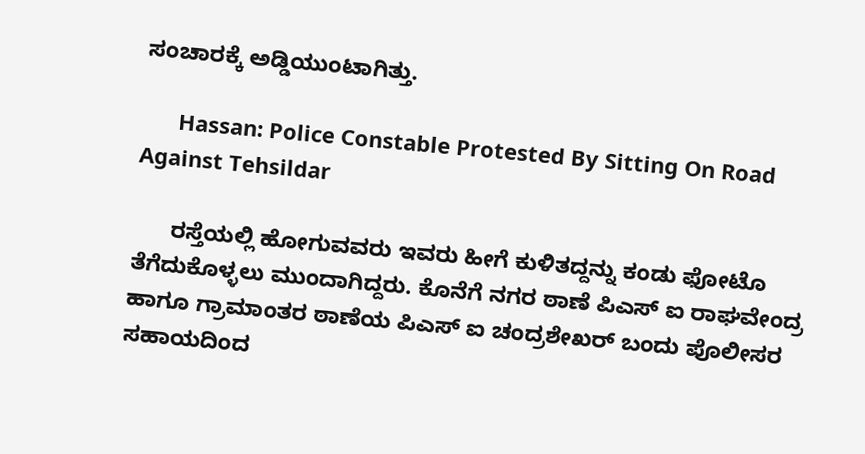ಸಂಚಾರಕ್ಕೆ ಅಡ್ಡಿಯುಂಟಾಗಿತ್ತು.

      Hassan: Police Constable Protested By Sitting On Road Against Tehsildar

      ರಸ್ತೆಯಲ್ಲಿ ಹೋಗುವವರು ಇವರು ಹೀಗೆ ಕುಳಿತದ್ದನ್ನು ಕಂಡು ಫೋಟೊ ತೆಗೆದುಕೊಳ್ಳಲು ಮುಂದಾಗಿದ್ದರು. ಕೊನೆಗೆ ನಗರ ಠಾಣೆ ಪಿಎಸ್ ‍ಐ ರಾಘವೇಂದ್ರ ಹಾಗೂ ಗ್ರಾಮಾಂತರ ಠಾಣೆಯ ಪಿಎಸ್ ಐ ಚಂದ್ರಶೇಖರ್ ಬಂದು ಪೊಲೀಸರ ಸಹಾಯದಿಂದ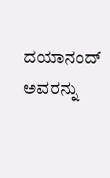ದಯಾನಂದ್ ಅವರನ್ನು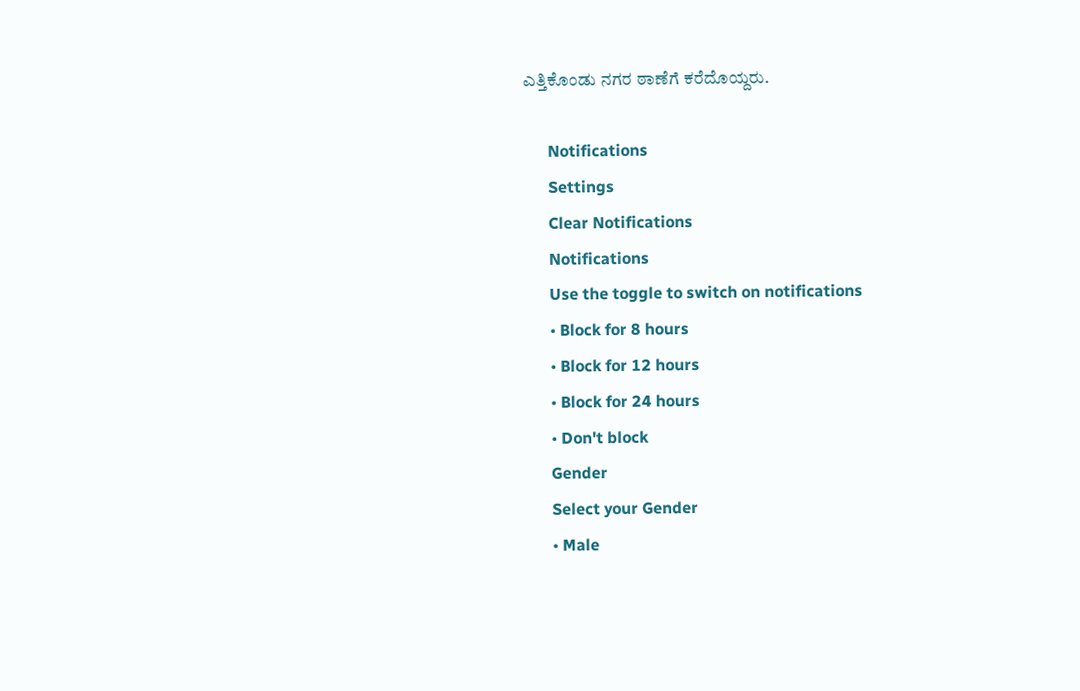ಎತ್ತಿಕೊಂಡು ನಗರ ಠಾಣೆಗೆ ಕರೆದೊಯ್ದರು.

      Notifications
      Settings
      Clear Notifications
      Notifications
      Use the toggle to switch on notifications
      • Block for 8 hours
      • Block for 12 hours
      • Block for 24 hours
      • Don't block
      Gender
      Select your Gender
      • Male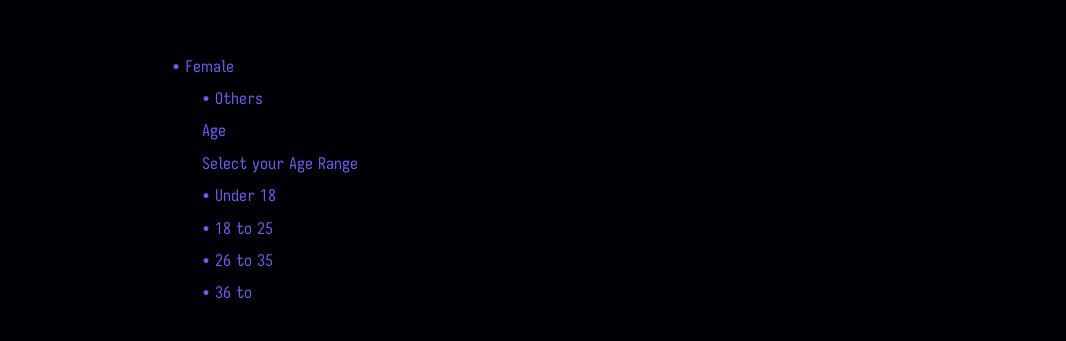• Female
      • Others
      Age
      Select your Age Range
      • Under 18
      • 18 to 25
      • 26 to 35
      • 36 to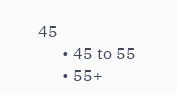45
      • 45 to 55
      • 55+